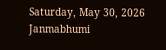Saturday, May 30, 2026
Janmabhumi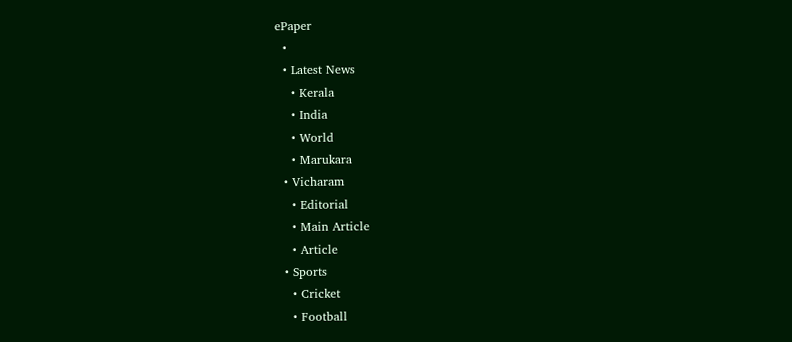ePaper
  •
  • Latest News
    • Kerala
    • India
    • World
    • Marukara
  • Vicharam
    • Editorial
    • Main Article
    • Article
  • Sports
    • Cricket
    • Football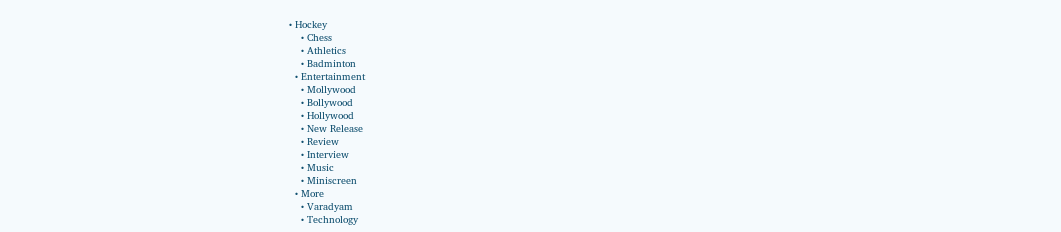• Hockey
    • Chess
    • Athletics
    • Badminton
  • Entertainment
    • Mollywood
    • Bollywood
    • Hollywood
    • New Release
    • Review
    • Interview
    • Music
    • Miniscreen
  • More
    • Varadyam
    • Technology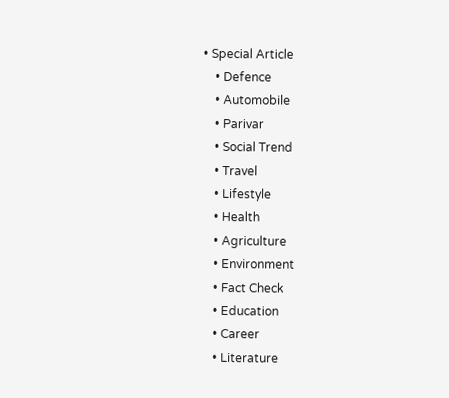• Special Article
    • Defence
    • Automobile
    • Parivar
    • Social Trend
    • Travel
    • Lifestyle
    • Health
    • Agriculture
    • Environment
    • Fact Check
    • Education
    • Career
    • Literature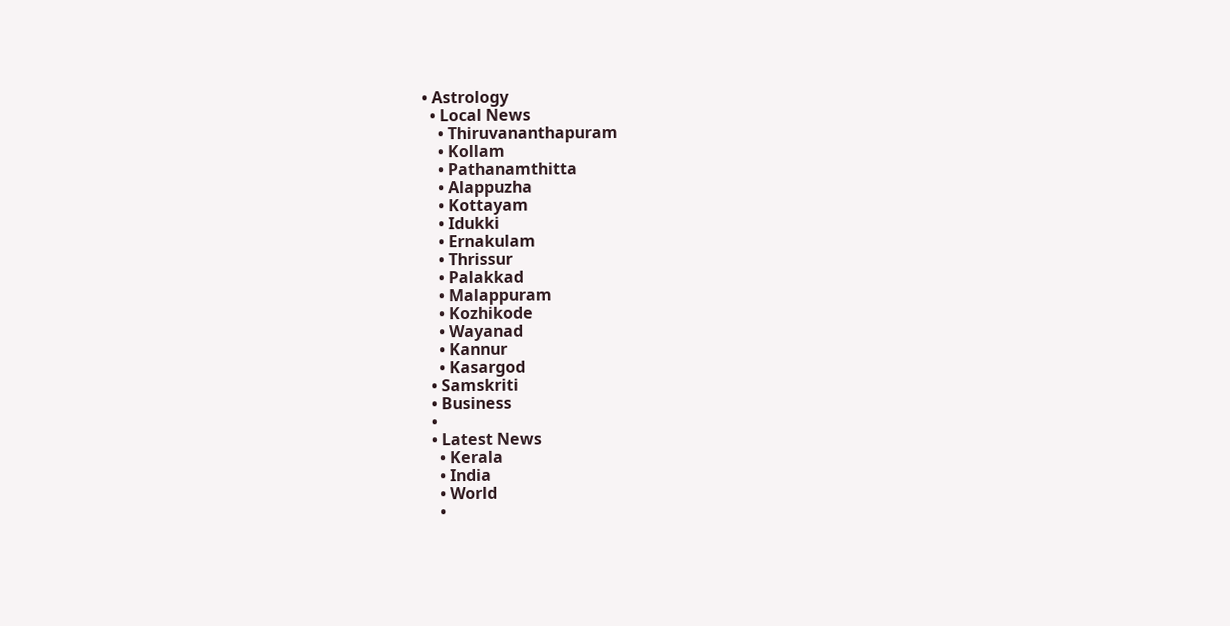• Astrology
  • Local News
    • Thiruvananthapuram
    • Kollam
    • Pathanamthitta
    • Alappuzha
    • Kottayam
    • Idukki
    • Ernakulam
    • Thrissur
    • Palakkad
    • Malappuram
    • Kozhikode
    • Wayanad
    • Kannur
    • Kasargod
  • Samskriti
  • Business
  •
  • Latest News
    • Kerala
    • India
    • World
    •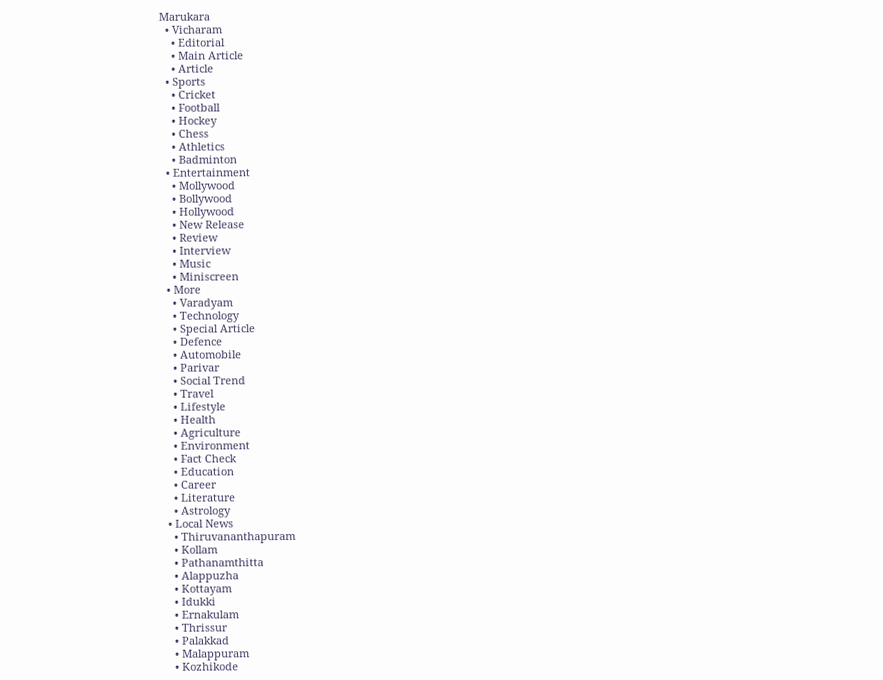Marukara
  • Vicharam
    • Editorial
    • Main Article
    • Article
  • Sports
    • Cricket
    • Football
    • Hockey
    • Chess
    • Athletics
    • Badminton
  • Entertainment
    • Mollywood
    • Bollywood
    • Hollywood
    • New Release
    • Review
    • Interview
    • Music
    • Miniscreen
  • More
    • Varadyam
    • Technology
    • Special Article
    • Defence
    • Automobile
    • Parivar
    • Social Trend
    • Travel
    • Lifestyle
    • Health
    • Agriculture
    • Environment
    • Fact Check
    • Education
    • Career
    • Literature
    • Astrology
  • Local News
    • Thiruvananthapuram
    • Kollam
    • Pathanamthitta
    • Alappuzha
    • Kottayam
    • Idukki
    • Ernakulam
    • Thrissur
    • Palakkad
    • Malappuram
    • Kozhikode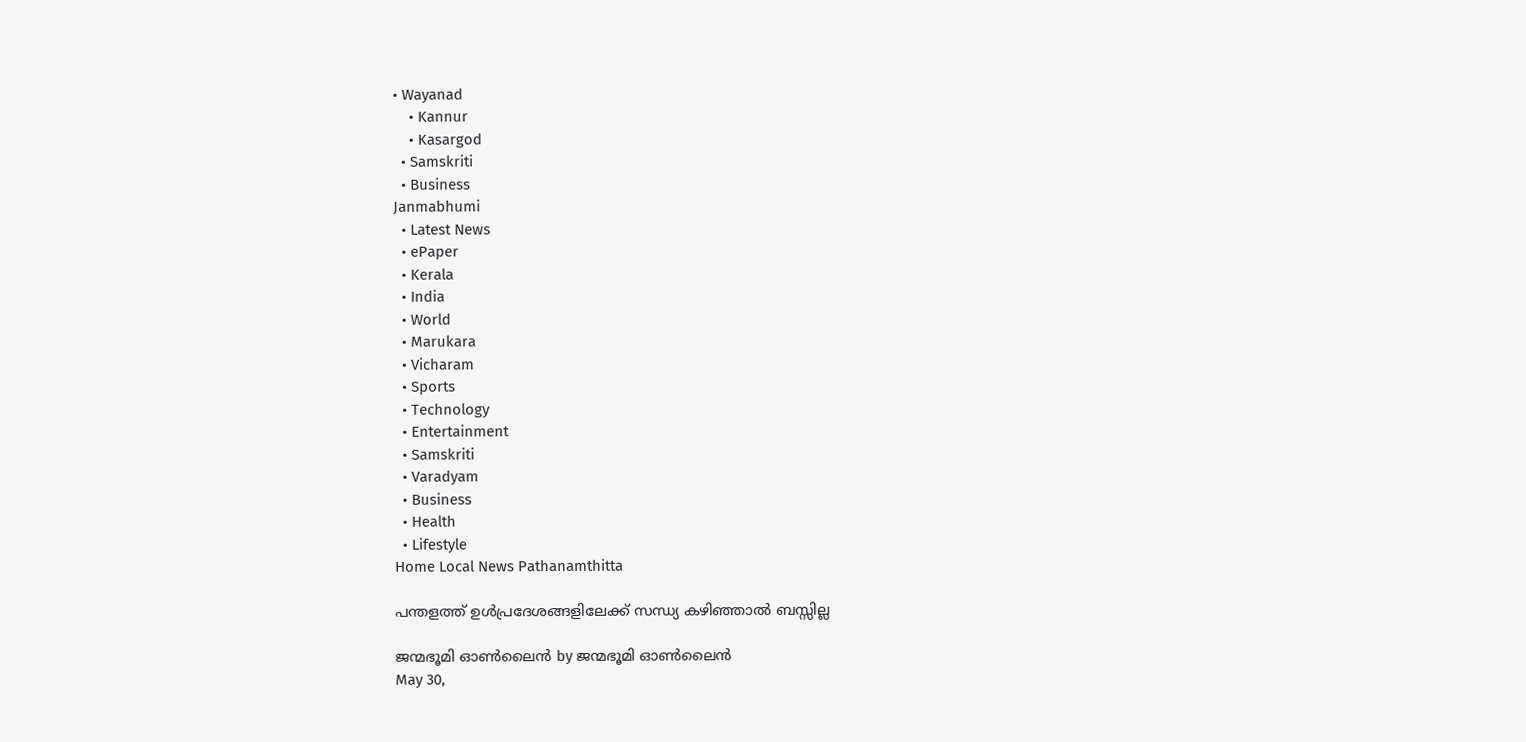• Wayanad
    • Kannur
    • Kasargod
  • Samskriti
  • Business
Janmabhumi
  • Latest News
  • ePaper
  • Kerala
  • India
  • World
  • Marukara
  • Vicharam
  • Sports
  • Technology
  • Entertainment
  • Samskriti
  • Varadyam
  • Business
  • Health
  • Lifestyle
Home Local News Pathanamthitta

പന്തളത്ത് ഉള്‍പ്രദേശങ്ങളിലേക്ക് സന്ധ്യ കഴിഞ്ഞാല്‍ ബസ്സില്ല

ജന്മഭൂമി ഓണ്‍ലൈന്‍ by ജന്മഭൂമി ഓണ്‍ലൈന്‍
May 30,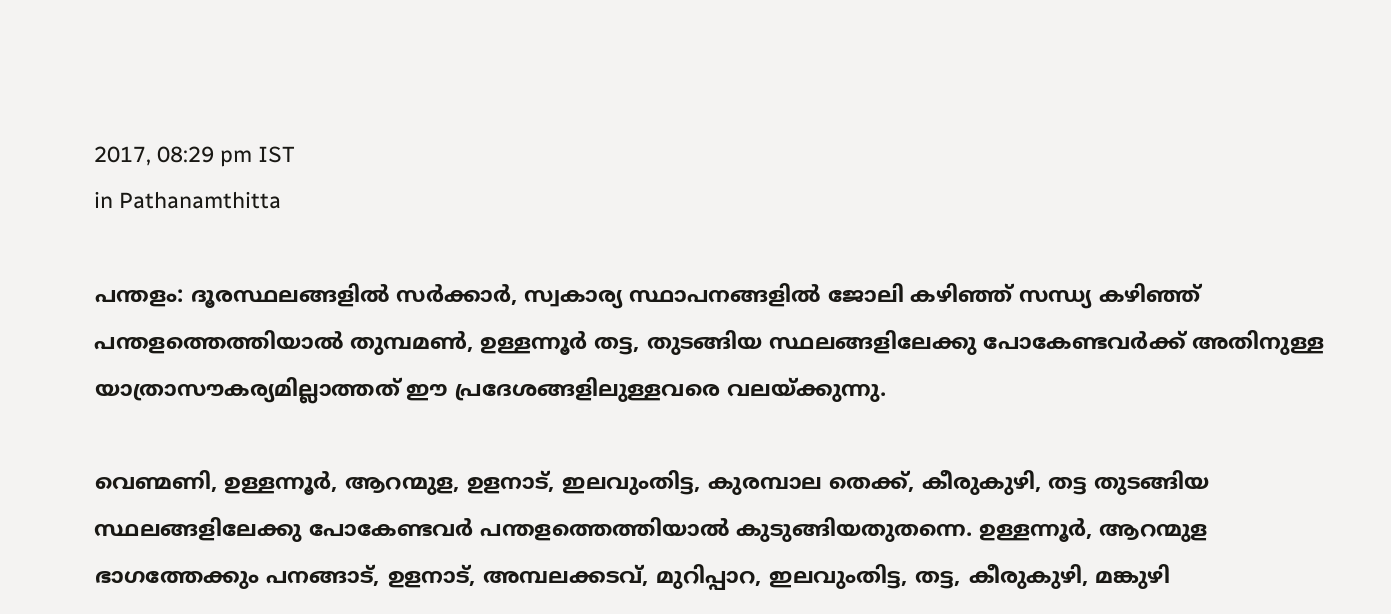2017, 08:29 pm IST
in Pathanamthitta

പന്തളം: ദൂരസ്ഥലങ്ങളില്‍ സര്‍ക്കാര്‍, സ്വകാര്യ സ്ഥാപനങ്ങളില്‍ ജോലി കഴിഞ്ഞ് സന്ധ്യ കഴിഞ്ഞ് പന്തളത്തെത്തിയാല്‍ തുമ്പമണ്‍, ഉള്ളന്നൂര്‍ തട്ട, തുടങ്ങിയ സ്ഥലങ്ങളിലേക്കു പോകേണ്ടവര്‍ക്ക് അതിനുള്ള യാത്രാസൗകര്യമില്ലാത്തത് ഈ പ്രദേശങ്ങളിലുള്ളവരെ വലയ്‌ക്കുന്നു.

വെണ്മണി, ഉള്ളന്നൂര്‍, ആറന്മുള, ഉളനാട്, ഇലവുംതിട്ട, കുരമ്പാല തെക്ക്, കീരുകുഴി, തട്ട തുടങ്ങിയ സ്ഥലങ്ങളിലേക്കു പോകേണ്ടവര്‍ പന്തളത്തെത്തിയാല്‍ കുടുങ്ങിയതുതന്നെ. ഉള്ളന്നൂര്‍, ആറന്മുള ഭാഗത്തേക്കും പനങ്ങാട്, ഉളനാട്, അമ്പലക്കടവ്, മുറിപ്പാറ, ഇലവുംതിട്ട, തട്ട, കീരുകുഴി, മങ്കുഴി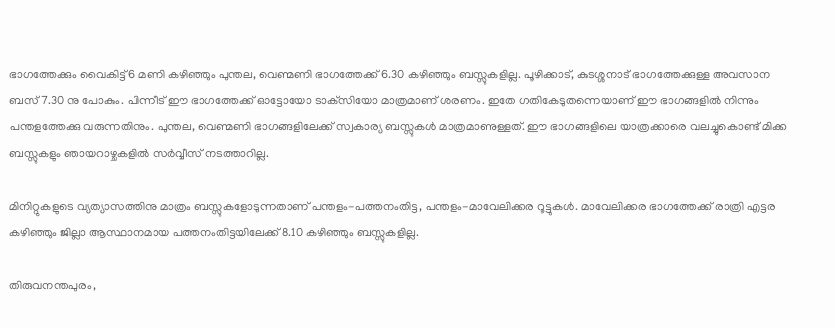ഭാഗത്തേക്കും വൈകിട്ട് 6 മണി കഴിഞ്ഞും പുന്തല, വെണ്മണി ഭാഗത്തേക്ക് 6.30 കഴിഞ്ഞും ബസ്സുകളില്ല. പൂഴിക്കാട്, കുടശ്ശനാട് ഭാഗത്തേക്കുള്ള അവസാന ബസ് 7.30 നു പോകും. പിന്നീട് ഈ ഭാഗത്തേക്ക് ഓട്ടോയോ ടാക്‌സിയോ മാത്രമാണ് ശരണം. ഇതേ ഗതികേടുതന്നെയാണ് ഈ ഭാഗങ്ങളില്‍ നിന്നും പന്തളത്തേക്കു വരുന്നതിനും. പുന്തല, വെണ്മണി ഭാഗങ്ങളിലേക്ക് സ്വകാര്യ ബസ്സുകള്‍ മാത്രമാണുള്ളത്. ഈ ഭാഗങ്ങളിലെ യാത്രക്കാരെ വലച്ചുകൊണ്ട് മിക്ക ബസ്സുകളും ഞായറാഴ്ചകളില്‍ സര്‍വ്വീസ് നടത്താറില്ല.

മിനിറ്റുകളുടെ വ്യത്യാസത്തിനു മാത്രം ബസ്സുകളോടുന്നതാണ് പന്തളം-പത്തനംതിട്ട, പന്തളം-മാവേലിക്കര റൂട്ടുകള്‍. മാവേലിക്കര ഭാഗത്തേക്ക് രാത്രി എട്ടര കഴിഞ്ഞും ജില്ലാ ആസ്ഥാനമായ പത്തനംതിട്ടയിലേക്ക് 8.10 കഴിഞ്ഞും ബസ്സുകളില്ല.

തിരുവനന്തപുരം,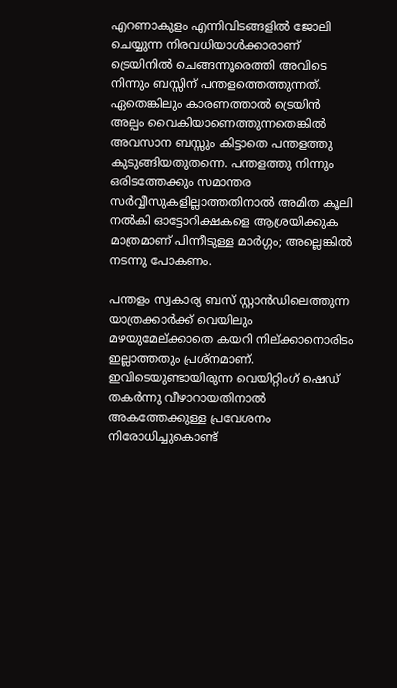എറണാകുളം എന്നിവിടങ്ങളില്‍ ജോലി ചെയ്യുന്ന നിരവധിയാള്‍ക്കാരാണ് ട്രെയിനില്‍ ചെങ്ങന്നൂരെത്തി അവിടെ നിന്നും ബസ്സിന് പന്തളത്തെത്തുന്നത്. ഏതെങ്കിലും കാരണത്താല്‍ ട്രെയിന്‍ അല്പം വൈകിയാണെത്തുന്നതെങ്കില്‍ അവസാന ബസ്സും കിട്ടാതെ പന്തളത്തു കുടുങ്ങിയതുതന്നെ. പന്തളത്തു നിന്നും ഒരിടത്തേക്കും സമാന്തര സര്‍വ്വീസുകളില്ലാത്തതിനാല്‍ അമിത കൂലി നല്‍കി ഓട്ടോറിക്ഷകളെ ആശ്രയിക്കുക മാത്രമാണ് പിന്നീടുള്ള മാര്‍ഗ്ഗം; അല്ലെങ്കില്‍ നടന്നു പോകണം.

പന്തളം സ്വകാര്യ ബസ് സ്റ്റാന്‍ഡിലെത്തുന്ന യാത്രക്കാര്‍ക്ക് വെയിലും മഴയുമേല്ക്കാതെ കയറി നില്ക്കാനൊരിടം ഇല്ലാത്തതും പ്രശ്‌നമാണ്. ഇവിടെയുണ്ടായിരുന്ന വെയിറ്റിംഗ് ഷെഡ് തകര്‍ന്നു വീഴാറായതിനാല്‍ അകത്തേക്കുള്ള പ്രവേശനം നിരോധിച്ചുകൊണ്ട്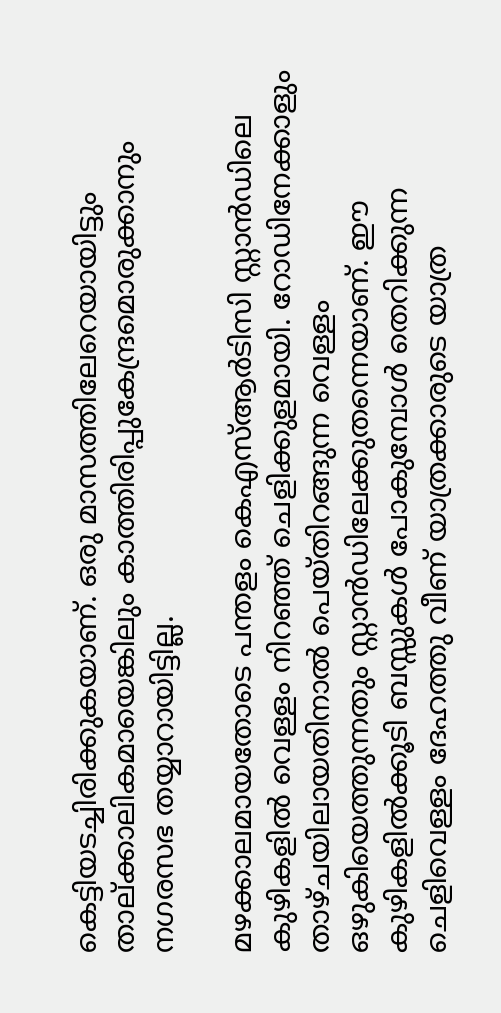കെട്ടിയടച്ചിരിക്കുകയാണ്. ഒരു മാസത്തിലേറെയായിട്ടും താല്ക്കാലികമായെങ്കിലും കാത്തിരിപ്പുകേന്ദ്രമൊരുക്കാനും നഗരസഭ തയ്യാറായിട്ടില്ല.

മഴക്കാലമായതോടെ പന്തളം കെഎസ്ആര്‍ടിസി സ്റ്റാന്‍ഡിലെ കുഴികളില്‍ വെള്ളം നിറഞ്ഞ് ചെളിക്കുളമായി. റോഡിനേക്കാളും താഴ്ചയിലായതിനാല്‍ പെയ്തിറങ്ങുന്ന വെള്ളം ഒഴുകിയെത്തുന്നതും സ്റ്റാന്‍ഡിലേക്കുതന്നെയാണ്. ഈ കുഴികളില്‍ക്കൂടി ബസ്സുകള്‍ പോകുമ്പോള്‍ തെറിക്കുന്ന ചെളിവെള്ളം ദേഹത്തു വീണ് യാത്രക്കാരുടെ യാത്ര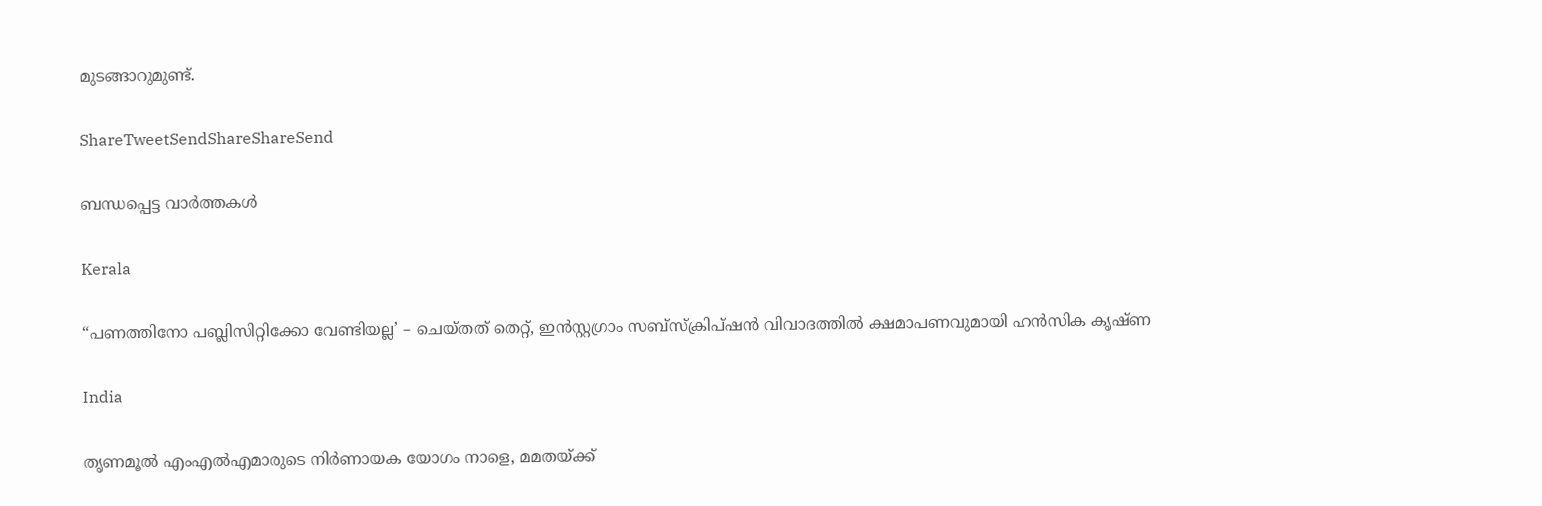മുടങ്ങാറുമുണ്ട്.

ShareTweetSendShareShareSend

ബന്ധപ്പെട്ട വാര്‍ത്തകള്‍

Kerala

“പണത്തിനോ പബ്ലിസിറ്റിക്കോ വേണ്ടിയല്ല’ – ചെയ്തത് തെറ്റ്, ഇൻസ്റ്റഗ്രാം സബ്‌സ്‌ക്രിപ്ഷൻ വിവാദത്തിൽ ക്ഷമാപണവുമായി ഹൻസിക കൃഷ്ണ

India

തൃണമൂൽ എംഎൽഎമാരുടെ നിർണായക യോഗം നാളെ, മമതയ്‌ക്ക്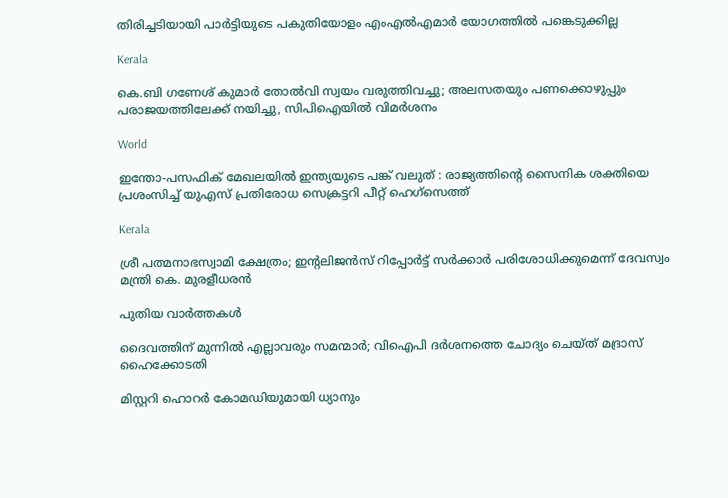തിരിച്ചടിയായി പാർട്ടിയുടെ പകുതിയോളം എംഎൽഎമാർ യോഗത്തിൽ പങ്കെടുക്കില്ല

Kerala

കെ.ബി ഗണേശ് കുമാർ തോൽവി സ്വയം വരുത്തിവച്ചു; അലസതയും പണക്കൊഴുപ്പും പരാജയത്തിലേക്ക് നയിച്ചു, സിപിഐയിൽ വിമർശനം

World

ഇന്തോ-പസഫിക് മേഖലയിൽ ഇന്ത്യയുടെ പങ്ക് വലുത് : രാജ്യത്തിന്റെ സൈനിക ശക്തിയെ പ്രശംസിച്ച് യുഎസ് പ്രതിരോധ സെക്രട്ടറി പീറ്റ് ഹെഗ്‌സെത്ത്

Kerala

ശ്രീ പത്മനാഭസ്വാമി ക്ഷേത്രം; ഇൻ്റലിജന്‍സ് റിപ്പോര്‍ട്ട് സര്‍ക്കാര്‍ പരിശോധിക്കുമെന്ന് ദേവസ്വം മന്ത്രി കെ. മുരളീധരൻ

പുതിയ വാര്‍ത്തകള്‍

ദൈവത്തിന് മുന്നിൽ എല്ലാവരും സമന്മാർ; വിഐപി ദർശനത്തെ ചോദ്യം ചെയ്ത് മദ്രാസ് ഹൈക്കോടതി

മിസ്റ്ററി ഹൊറർ കോമഡിയുമായി ധ്യാനും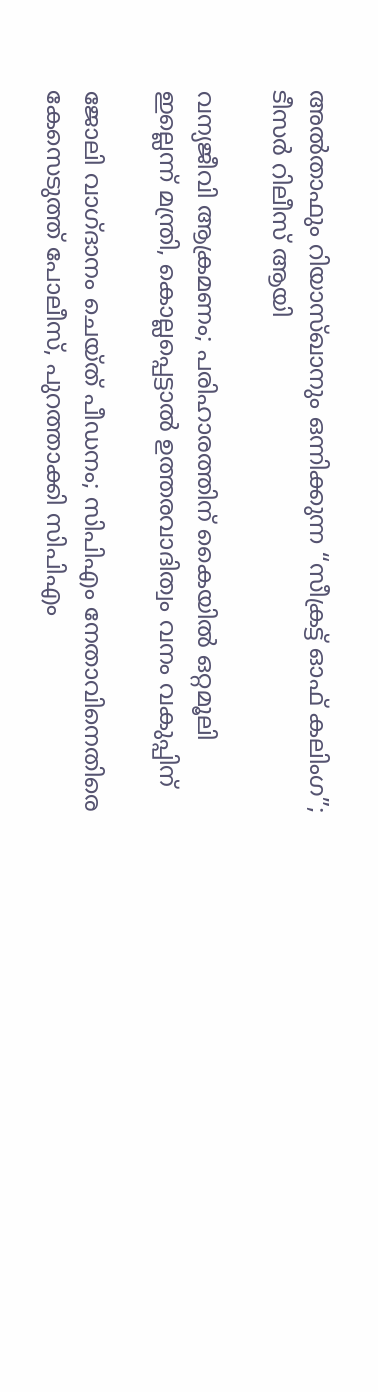അൽതാഫും റിയാസ്ഖാനും ഒന്നിക്കുന്ന “സീക്രട്ട് ഓഫ് കലിംഗ”; ടീസർ റിലീസ് ആയി

വന്യജീവി ആക്രമണം; പരിഹാരത്തിന് കൈയിൽ ഒറ്റമൂലി ഇല്ലെന്ന് മന്ത്രി, കൊല്ലപ്പെട്ടാൽ ഉത്തരവാദിത്വം വനം വകുപ്പിന്

ജോലി വാഗ്‌ദാനം ചെയ്ത് പീഡനം; സിപിഎം നേതാവിനെതിരെ കേസെടുത്ത് പോലീസ്, പുറത്താക്കി സിപിഎം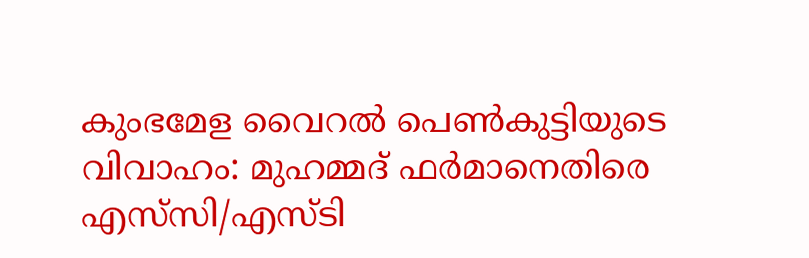കുംഭമേള വൈറല്‍ പെണ്‍കുട്ടിയുടെ വിവാഹം: മുഹമ്മദ് ഫര്‍മാനെതിരെ എസ്‌സി/എസ്ടി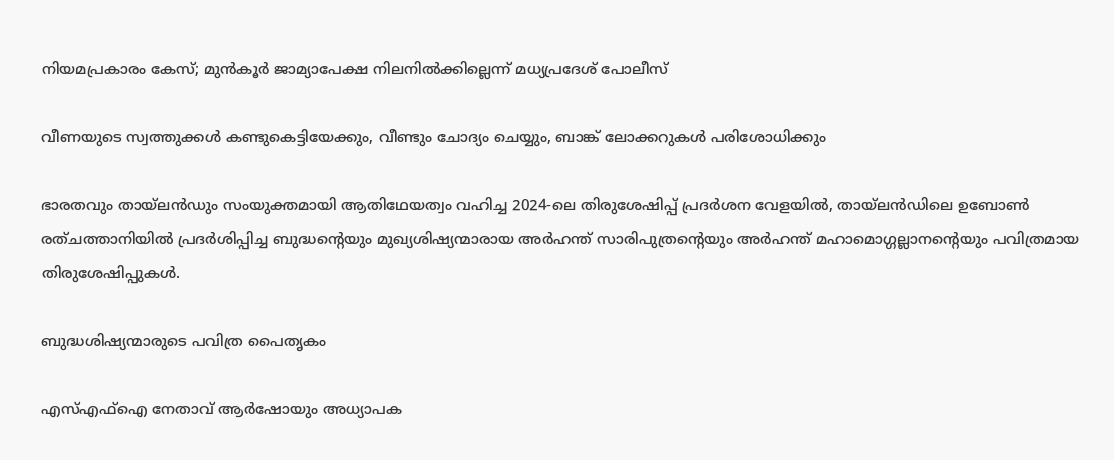നിയമപ്രകാരം കേസ്; മുൻകൂർ ജാമ്യാപേക്ഷ നിലനിൽക്കില്ലെന്ന് മധ്യപ്രദേശ് പോലീസ്

വീണയുടെ സ്വത്തുക്കൾ കണ്ടുകെട്ടിയേക്കും, വീണ്ടും ചോദ്യം ചെയ്യും, ബാങ്ക് ലോക്കറുകൾ പരിശോധിക്കും

ഭാരതവും തായ്ലന്‍ഡും സംയുക്തമായി ആതിഥേയത്വം വഹിച്ച 2024-ലെ തിരുശേഷിപ്പ് പ്രദര്‍ശന വേളയില്‍, തായ്ലന്‍ഡിലെ ഉബോണ്‍ രത്ചത്താനിയില്‍ പ്രദര്‍ശിപ്പിച്ച ബുദ്ധന്റെയും മുഖ്യശിഷ്യന്മാരായ അര്‍ഹന്ത് സാരിപുത്രന്റെയും അര്‍ഹന്ത് മഹാമൊഗ്ഗല്ലാനന്റെയും പവിത്രമായ തിരുശേഷിപ്പുകള്‍.

ബുദ്ധശിഷ്യന്മാരുടെ പവിത്ര പൈതൃകം

എസ്എഫ്ഐ നേതാവ് ആര്‍ഷോയും അധ്യാപക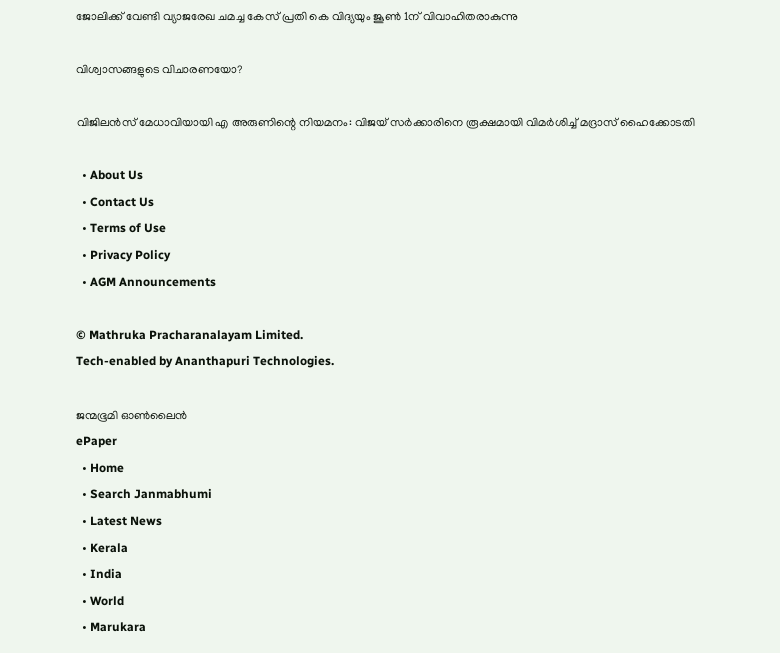ജോലിക്ക് വേണ്ടി വ്യാജരേഖ ചമച്ച കേസ് പ്രതി കെ വിദ്യയും ജൂണ്‍ 1ന് വിവാഹിതരാകുന്നു

വിശ്വാസങ്ങളുടെ വിചാരണയോ?

വിജിലൻസ് മേധാവിയായി എ അരുണിന്റെ നിയമനം: വിജയ് സർക്കാരിനെ രൂക്ഷമായി വിമർശിച്ച് മദ്രാസ് ഹൈക്കോടതി

  • About Us
  • Contact Us
  • Terms of Use
  • Privacy Policy
  • AGM Announcements

© Mathruka Pracharanalayam Limited.
Tech-enabled by Ananthapuri Technologies.

ജന്മഭൂമി ഓണ്‍ലൈന്‍
ePaper
  • Home
  • Search Janmabhumi
  • Latest News
  • Kerala
  • India
  • World
  • Marukara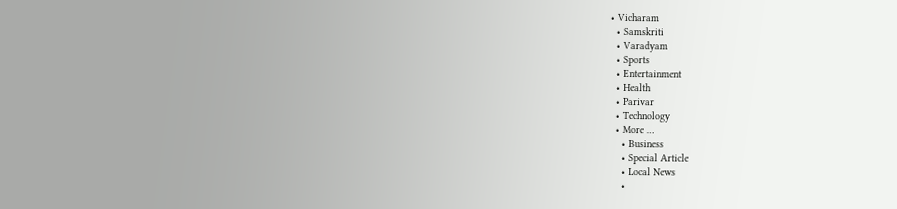• Vicharam
  • Samskriti
  • Varadyam
  • Sports
  • Entertainment
  • Health
  • Parivar
  • Technology
  • More …
    • Business
    • Special Article
    • Local News
    •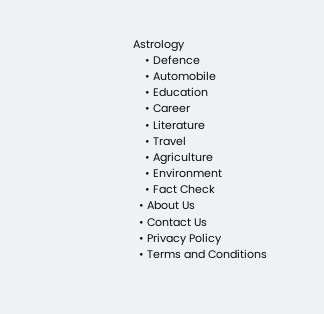Astrology
    • Defence
    • Automobile
    • Education
    • Career
    • Literature
    • Travel
    • Agriculture
    • Environment
    • Fact Check
  • About Us
  • Contact Us
  • Privacy Policy
  • Terms and Conditions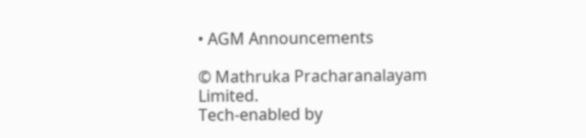• AGM Announcements

© Mathruka Pracharanalayam Limited.
Tech-enabled by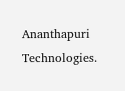Ananthapuri Technologies.